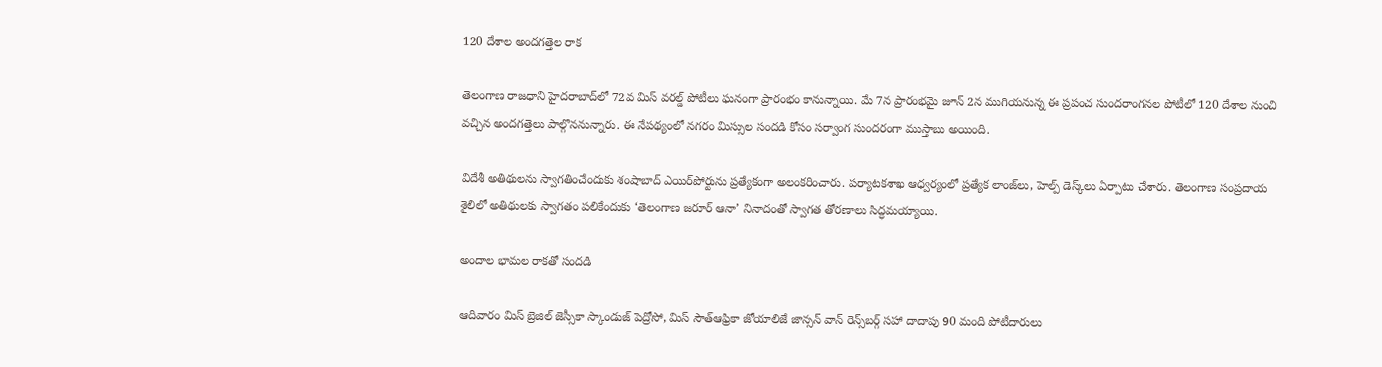120 దేశాల అందగత్తెల రాక

తెలంగాణ రాజధాని హైదరాబాద్‌లో 72వ మిస్ వరల్డ్ పోటీలు ఘనంగా ప్రారంభం కానున్నాయి. మే 7న ప్రారంభమై జూన్ 2న ముగియనున్న ఈ ప్రపంచ సుందరాంగనల పోటీలో 120 దేశాల నుంచి వచ్చిన అందగత్తెలు పాల్గొననున్నారు. ఈ నేపథ్యంలో నగరం మిస్సుల సందడి కోసం సర్వాంగ సుందరంగా ముస్తాబు అయింది.

విదేశీ అతిథులను స్వాగతించేందుకు శంషాబాద్ ఎయిర్‌పోర్టును ప్రత్యేకంగా అలంకరించారు. పర్యాటకశాఖ ఆధ్వర్యంలో ప్రత్యేక లాంజ్‌లు, హెల్ప్ డెస్క్‌లు ఏర్పాటు చేశారు. తెలంగాణ సంప్రదాయ శైలిలో అతిథులకు స్వాగతం పలికేందుకు ‘తెలంగాణ జరూర్ ఆనా’ నినాదంతో స్వాగత తోరణాలు సిద్ధమయ్యాయి.

అందాల భామల రాకతో సందడి

ఆదివారం మిస్ బ్రెజిల్ జెస్సీకా స్కాండుజ్ పెద్రోసో, మిస్ సౌత్‌ఆఫ్రికా జోయాలిజే జాన్సన్ వాన్ రెన్స్‌బర్గ్ సహా దాదాపు 90 మంది పోటీదారులు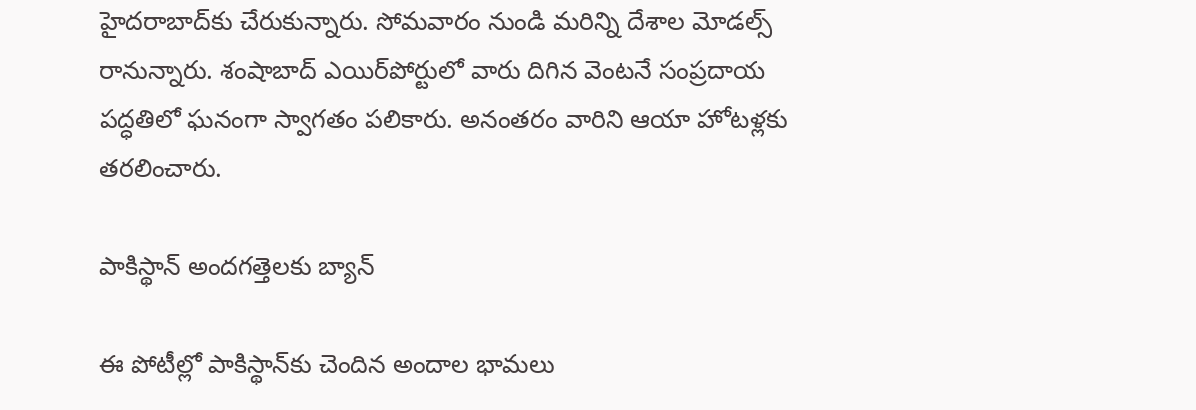హైదరాబాద్‌కు చేరుకున్నారు. సోమవారం నుండి మరిన్ని దేశాల మోడల్స్ రానున్నారు. శంషాబాద్‌ ఎయిర్‌పోర్టులో వారు దిగిన వెంటనే సంప్రదాయ పద్ధతిలో ఘనంగా స్వాగతం పలికారు. అనంతరం వారిని ఆయా హోటళ్లకు తరలించారు.

పాకిస్థాన్ అందగత్తెలకు బ్యాన్

ఈ పోటీల్లో పాకిస్థాన్‌కు చెందిన అందాల భామలు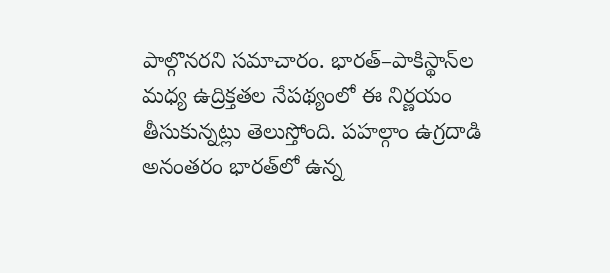పాల్గొనరని సమాచారం. భారత్–పాకిస్థాన్‌ల మధ్య ఉద్రిక్తతల నేపథ్యంలో ఈ నిర్ణయం తీసుకున్నట్లు తెలుస్తోంది. పహల్గాం ఉగ్రదాడి అనంతరం భారత్‌లో ఉన్న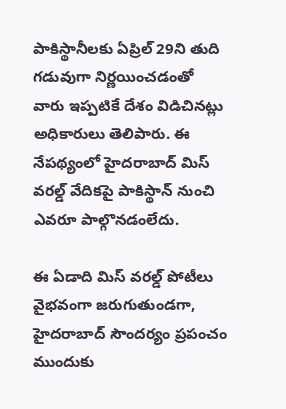పాకిస్థానీలకు ఏప్రిల్ 29ని తుది గడువుగా నిర్ణయించడంతో వారు ఇప్పటికే దేశం విడిచినట్లు అధికారులు తెలిపారు. ఈ నేపథ్యంలో హైదరాబాద్ మిస్ వరల్డ్ వేదికపై పాకిస్థాన్ నుంచి ఎవరూ పాల్గొనడంలేదు.

ఈ ఏడాది మిస్ వరల్డ్ పోటీలు వైభవంగా జరుగుతుండగా, హైదరాబాద్ సౌందర్యం ప్రపంచం ముందుకు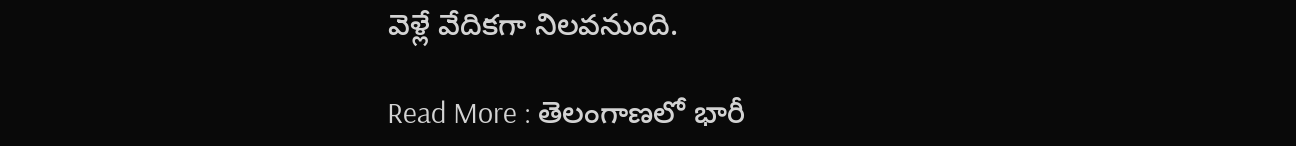వెళ్లే వేదికగా నిలవనుంది.

Read More : తెలంగాణలో భారీ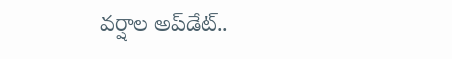వర్షాల అప్‌డేట్..